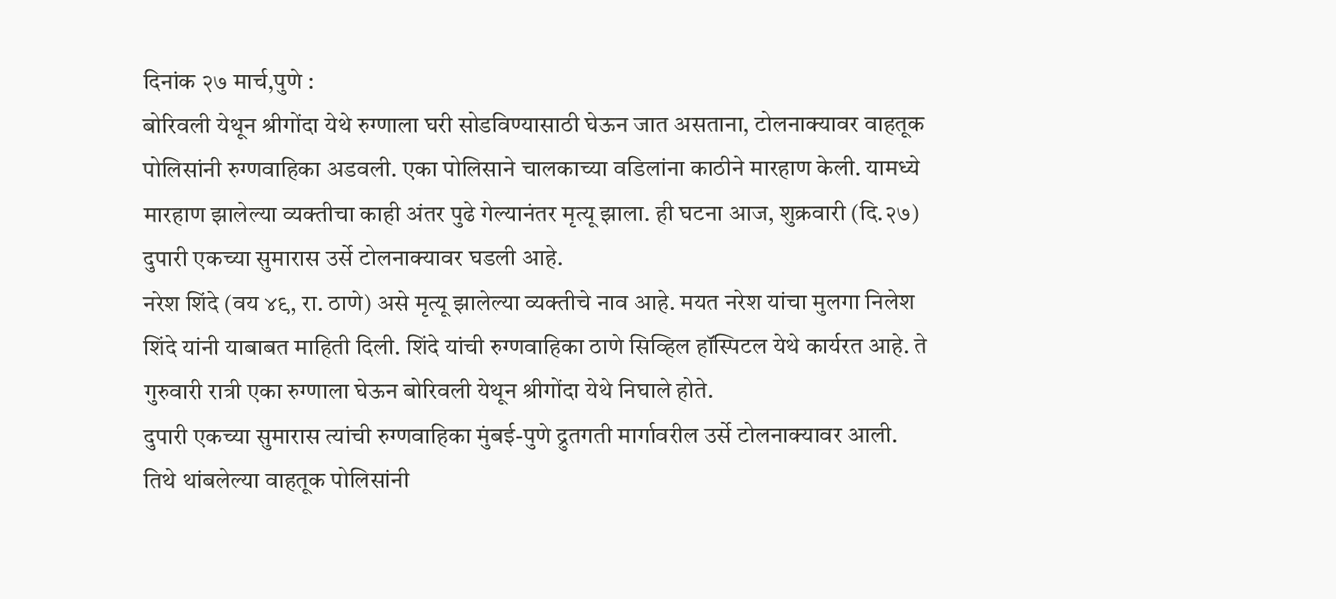दिनांक २७ मार्च,पुणे :
बोरिवली येथून श्रीगोंदा येथे रुग्णाला घरी सोडविण्यासाठी घेऊन जात असताना, टोलनाक्यावर वाहतूक पोलिसांनी रुग्णवाहिका अडवली. एका पोलिसाने चालकाच्या वडिलांना काठीने मारहाण केली. यामध्ये मारहाण झालेल्या व्यक्तीचा काही अंतर पुढे गेल्यानंतर मृत्यू झाला. ही घटना आज, शुक्रवारी (दि.२७) दुपारी एकच्या सुमारास उर्से टोलनाक्यावर घडली आहे.
नरेश शिंदे (वय ४९, रा. ठाणे) असे मृत्यू झालेल्या व्यक्तीचे नाव आहे. मयत नरेश यांचा मुलगा निलेश शिंदे यांनी याबाबत माहिती दिली. शिंदे यांची रुग्णवाहिका ठाणे सिव्हिल हॉस्पिटल येथे कार्यरत आहे. ते गुरुवारी रात्री एका रुग्णाला घेऊन बोरिवली येथून श्रीगोंदा येथे निघाले होते.
दुपारी एकच्या सुमारास त्यांची रुग्णवाहिका मुंबई-पुणे द्रुतगती मार्गावरील उर्से टोलनाक्यावर आली. तिथे थांबलेल्या वाहतूक पोलिसांनी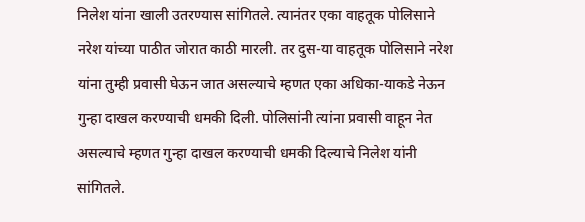निलेश यांना खाली उतरण्यास सांगितले. त्यानंतर एका वाहतूक पोलिसाने नरेश यांच्या पाठीत जोरात काठी मारली. तर दुस-या वाहतूक पोलिसाने नरेश यांना तुम्ही प्रवासी घेऊन जात असल्याचे म्हणत एका अधिका-याकडे नेऊन गुन्हा दाखल करण्याची धमकी दिली. पोलिसांनी त्यांना प्रवासी वाहून नेत असल्याचे म्हणत गुन्हा दाखल करण्याची धमकी दिल्याचे निलेश यांनी सांगितले.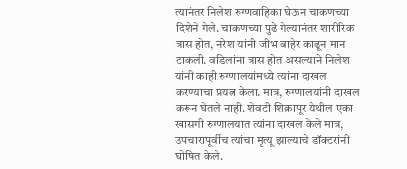त्यानंतर निलेश रुग्णवाहिका घेऊन चाकणच्या दिशेने गेले. चाकणच्या पुढे गेल्यानंतर शारीरिक त्रास होत, नरेश यांनी जीभ बाहेर काढून मान टाकली. वडिलांना त्रास होत असल्याने निलेश यांनी काही रुग्णालयांमध्ये त्यांना दाखल करण्याचा प्रयत्न केला. मात्र, रुग्णालयांनी दाखल करून घेतले नाही. शेवटी शिक्रापूर येथील एका खासगी रुग्णालयात त्यांना दाखल केले मात्र, उपचारापूर्वीच त्यांचा मृत्यू झाल्याचे डॉक्टरांनी घोषित केले.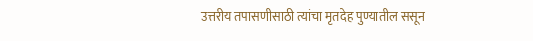उत्तरीय तपासणीसाठी त्यांचा मृतदेह पुण्यातील ससून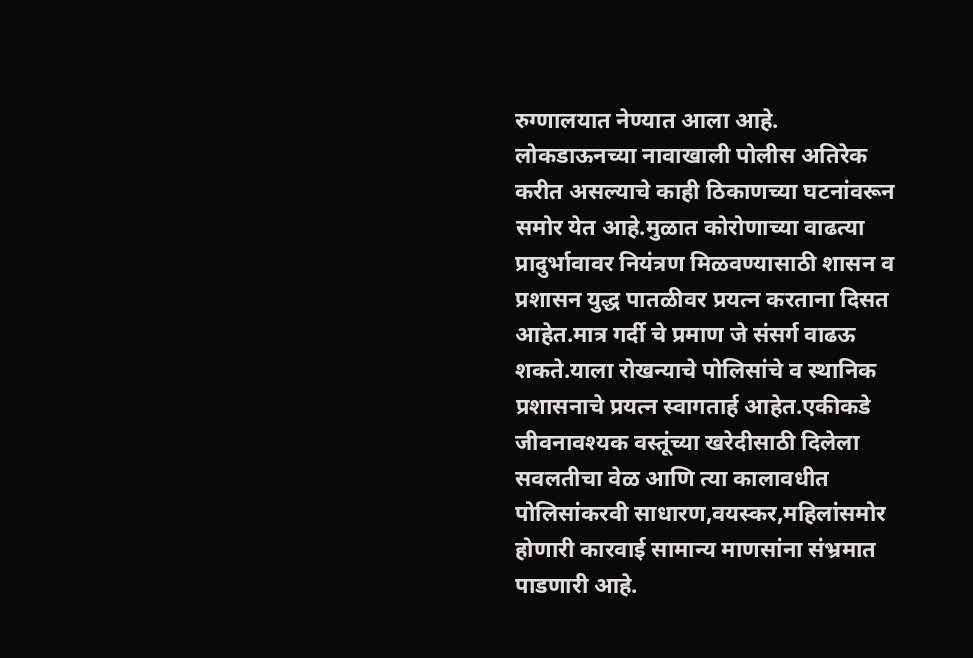रुग्णालयात नेण्यात आला आहे.
लोकडाऊनच्या नावाखाली पोलीस अतिरेक करीत असल्याचे काही ठिकाणच्या घटनांवरून समोर येत आहे.मुळात कोरोणाच्या वाढत्या प्रादुर्भावावर नियंत्रण मिळवण्यासाठी शासन व प्रशासन युद्ध पातळीवर प्रयत्न करताना दिसत आहेत.मात्र गर्दी चे प्रमाण जे संसर्ग वाढऊ शकते.याला रोखन्याचे पोलिसांचे व स्थानिक प्रशासनाचे प्रयत्न स्वागतार्ह आहेत.एकीकडे जीवनावश्यक वस्तूंच्या खरेदीसाठी दिलेला सवलतीचा वेळ आणि त्या कालावधीत पोलिसांकरवी साधारण,वयस्कर,महिलांसमोर होणारी कारवाई सामान्य माणसांना संभ्रमात पाडणारी आहे.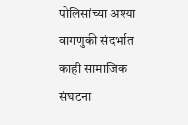पोलिसांच्या अश्या वागणुकी संदर्भात काही सामाजिक संघटना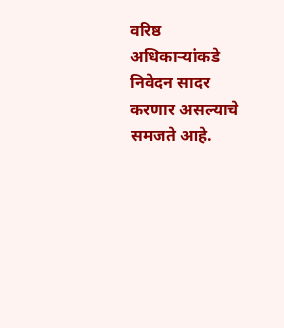वरिष्ठ अधिकाऱ्यांकडे निवेदन सादर करणार असल्याचे समजते आहे.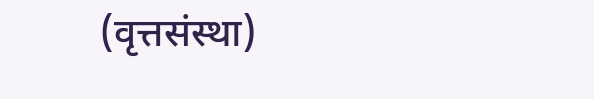(वृत्तसंस्था)